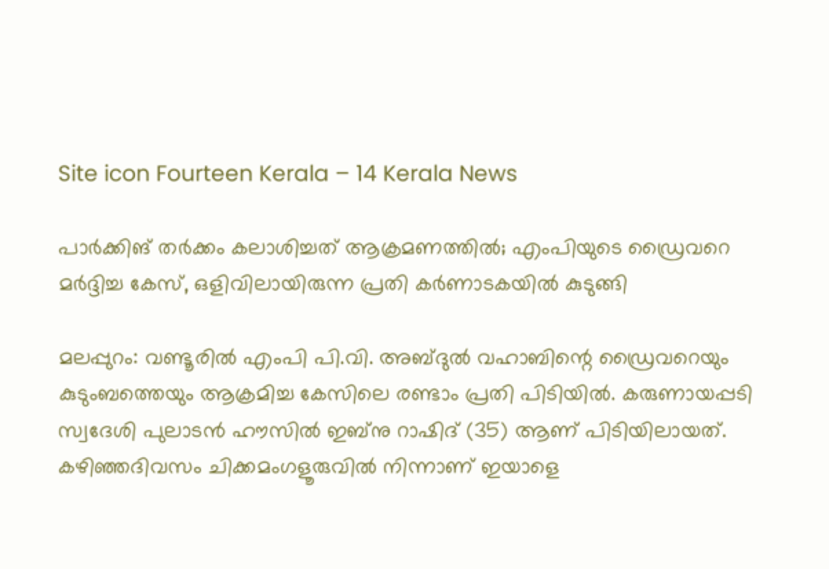Site icon Fourteen Kerala – 14 Kerala News

പാർക്കിങ് തർക്കം കലാശിച്ചത് ആക്രമണത്തിൽ; എംപിയുടെ ഡ്രൈവറെ മർദ്ദിച്ച കേസ്, ഒളിവിലായിരുന്ന പ്രതി കർണാടകയിൽ കുടുങ്ങി

മലപ്പുറം: വണ്ടൂരിൽ എംപി പി.വി. അബ്ദുൽ വഹാബിന്റെ ഡ്രൈവറെയും കുടുംബത്തെയും ആക്രമിച്ച കേസിലെ രണ്ടാം പ്രതി പിടിയിൽ. കരുണായപ്പടി സ്വദേശി പുലാടൻ ഹൗസിൽ ഇബ്‌നു റാഷിദ് (35) ആണ് പിടിയിലായത്. കഴിഞ്ഞദിവസം ചിക്കമംഗളൂരുവിൽ നിന്നാണ് ഇയാളെ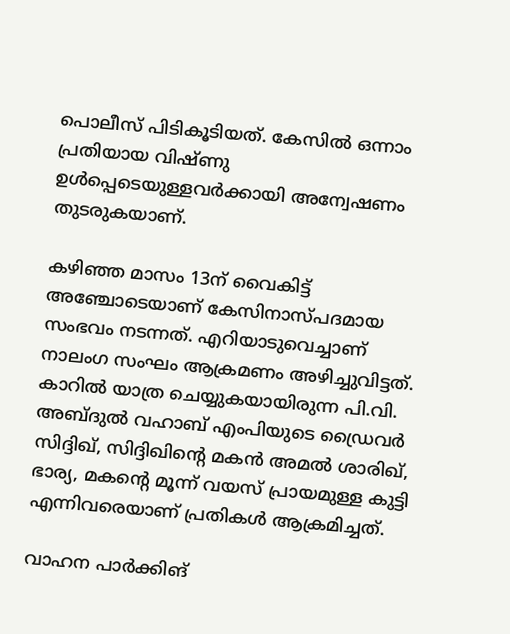പൊലീസ് പിടികൂടിയത്. കേസിൽ ഒന്നാം പ്രതിയായ വിഷ്ണു ഉൾപ്പെടെയുള്ളവർക്കായി അന്വേഷണം തുടരുകയാണ്.

കഴിഞ്ഞ മാസം 13ന് വൈകിട്ട് അഞ്ചോടെയാണ് കേസിനാസ്പദമായ സംഭവം നടന്നത്. എറിയാടുവെച്ചാണ് നാലംഗ സംഘം ആക്രമണം അഴിച്ചുവിട്ടത്. കാറിൽ യാത്ര ചെയ്യുകയായിരുന്ന പി.വി. അബ്ദുൽ വഹാബ് എംപിയുടെ ഡ്രൈവർ സിദ്ദിഖ്, സിദ്ദിഖിന്റെ മകൻ അമൽ ശാരിഖ്, ഭാര്യ, മകന്റെ മൂന്ന് വയസ് പ്രായമുള്ള കുട്ടി എന്നിവരെയാണ് പ്രതികൾ ആക്രമിച്ചത്.

വാഹന പാർക്കിങ്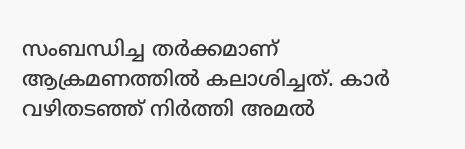സംബന്ധിച്ച തർക്കമാണ് ആക്രമണത്തിൽ കലാശിച്ചത്. കാർ വഴിതടഞ്ഞ് നിർത്തി അമൽ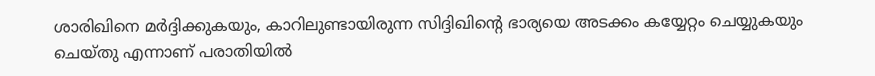ശാരിഖിനെ മർദ്ദിക്കുകയും, കാറിലുണ്ടായിരുന്ന സിദ്ദിഖിന്റെ ഭാര്യയെ അടക്കം കയ്യേറ്റം ചെയ്യുകയും ചെയ്തു എന്നാണ് പരാതിയിൽ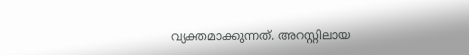വ്യക്തമാക്കുന്നത്. അറസ്റ്റിലായ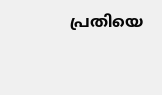പ്രതിയെ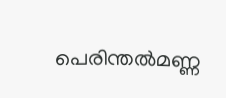പെരിന്തൽമണ്ണ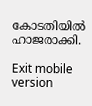കോടതിയിൽ ഹാജരാക്കി.

Exit mobile version